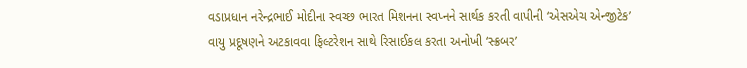વડાપ્રધાન નરેન્દ્રભાઈ મોદીના સ્વચ્છ ભારત મિશનના સ્વપ્નને સાર્થક કરતી વાપીની ‘એસએચ એન્જીટેક’
વાયુ પ્રદૂષણને અટકાવવા ફિલ્ટરેશન સાથે રિસાઈકલ કરતા અનોખી ‘સ્ક્રબર’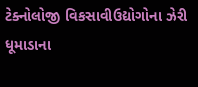ટેક્નોલોજી વિકસાવીઉદ્યોગોના ઝેરી ધૂમાડાના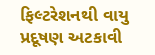ફિલ્ટરેશનથી વાયુ પ્રદૂષણ અટકાવી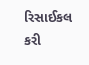રિસાઈકલ કરી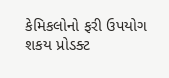કેમિકલોનો ફરી ઉપયોગ શકય પ્રોડક્ટ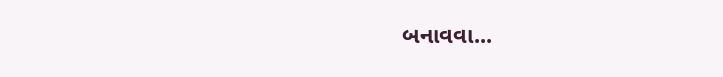બનાવવા...